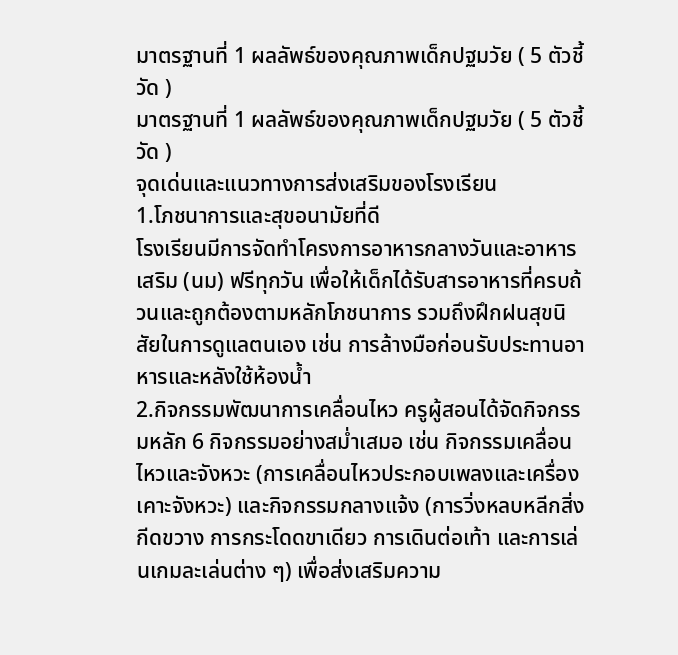มาตรฐานที่ 1 ผลลัพธ์ของคุณภาพเด็กปฐมวัย ( 5 ตัวชี้วัด )
มาตรฐานที่ 1 ผลลัพธ์ของคุณภาพเด็กปฐมวัย ( 5 ตัวชี้วัด )
จุดเด่นและแนวทางการส่งเสริมของโรงเรียน
1.โภชนาการและสุขอนามัยที่ดี
โรงเรียนมีการจัดทำโครงการอาหารกลางวันและอาหารเสริม (นม) ฟรีทุกวัน เพื่อให้เด็กได้รับสารอาหารที่ครบถ้วนและถูกต้องตามหลักโภชนาการ รวมถึงฝึกฝนสุขนิสัยในการดูแลตนเอง เช่น การล้างมือก่อนรับประทานอาหารและหลังใช้ห้องน้ำ
2.กิจกรรมพัฒนาการเคลื่อนไหว ครูผู้สอนได้จัดกิจกรรมหลัก 6 กิจกรรมอย่างสม่ำเสมอ เช่น กิจกรรมเคลื่อนไหวและจังหวะ (การเคลื่อนไหวประกอบเพลงและเครื่องเคาะจังหวะ) และกิจกรรมกลางแจ้ง (การวิ่งหลบหลีกสิ่งกีดขวาง การกระโดดขาเดียว การเดินต่อเท้า และการเล่นเกมละเล่นต่าง ๆ) เพื่อส่งเสริมความ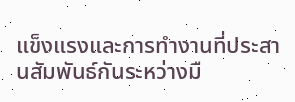แข็งแรงและการทำงานที่ประสานสัมพันธ์กันระหว่างมื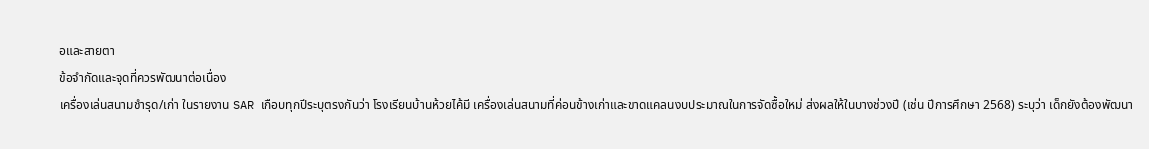อและสายตา
ข้อจำกัดและจุดที่ควรพัฒนาต่อเนื่อง
เครื่องเล่นสนามชำรุด/เก่า ในรายงาน SAR เกือบทุกปีระบุตรงกันว่า โรงเรียนบ้านห้วยไค้มี เครื่องเล่นสนามที่ค่อนข้างเก่าและขาดแคลนงบประมาณในการจัดซื้อใหม่ ส่งผลให้ในบางช่วงปี (เช่น ปีการศึกษา 2568) ระบุว่า เด็กยังต้องพัฒนา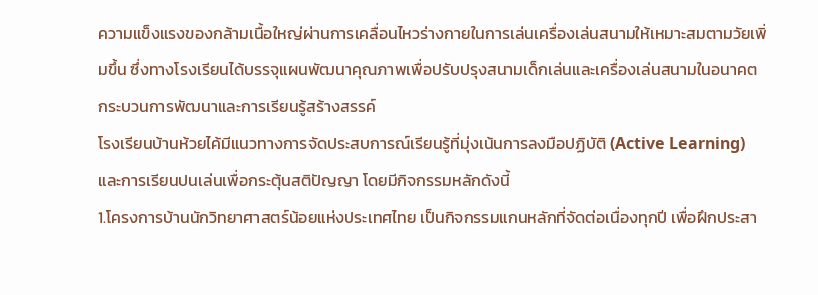ความแข็งแรงของกล้ามเนื้อใหญ่ผ่านการเคลื่อนไหวร่างกายในการเล่นเครื่องเล่นสนามให้เหมาะสมตามวัยเพิ่มขึ้น ซึ่งทางโรงเรียนได้บรรจุแผนพัฒนาคุณภาพเพื่อปรับปรุงสนามเด็กเล่นและเครื่องเล่นสนามในอนาคต
กระบวนการพัฒนาและการเรียนรู้สร้างสรรค์
โรงเรียนบ้านห้วยไค้มีแนวทางการจัดประสบการณ์เรียนรู้ที่มุ่งเน้นการลงมือปฏิบัติ (Active Learning) และการเรียนปนเล่นเพื่อกระตุ้นสติปัญญา โดยมีกิจกรรมหลักดังนี้
1.โครงการบ้านนักวิทยาศาสตร์น้อยแห่งประเทศไทย เป็นกิจกรรมแกนหลักที่จัดต่อเนื่องทุกปี เพื่อฝึกประสา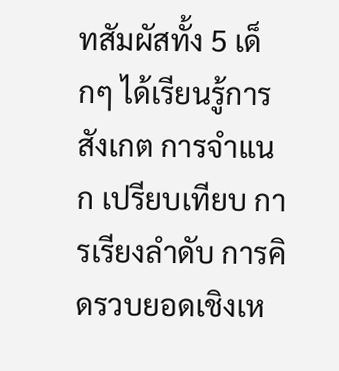ทสัมผัสทั้ง 5 เด็กๆ ได้เรียนรู้การสังเกต การจำแนก เปรียบเทียบ การเรียงลำดับ การคิดรวบยอดเชิงเห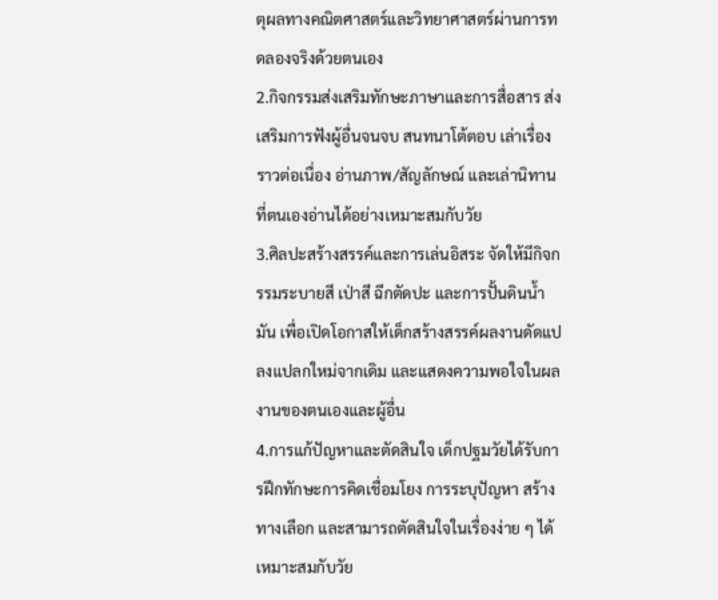ตุผลทางคณิตศาสตร์และวิทยาศาสตร์ผ่านการทดลองจริงด้วยตนเอง
2.กิจกรรมส่งเสริมทักษะภาษาและการสื่อสาร ส่งเสริมการฟังผู้อื่นจนจบ สนทนาโต้ตอบ เล่าเรื่องราวต่อเนื่อง อ่านภาพ/สัญลักษณ์ และเล่านิทานที่ตนเองอ่านได้อย่างเหมาะสมกับวัย
3.ศิลปะสร้างสรรค์และการเล่นอิสระ จัดให้มีกิจกรรมระบายสี เป่าสี ฉีกตัดปะ และการปั้นดินน้ำมัน เพื่อเปิดโอกาสให้เด็กสร้างสรรค์ผลงานดัดแปลงแปลกใหม่จากเดิม และแสดงความพอใจในผลงานของตนเองและผู้อื่น
4.การแก้ปัญหาและตัดสินใจ เด็กปฐมวัยได้รับการฝึกทักษะการคิดเชื่อมโยง การระบุปัญหา สร้างทางเลือก และสามารถตัดสินใจในเรื่องง่าย ๆ ได้เหมาะสมกับวัย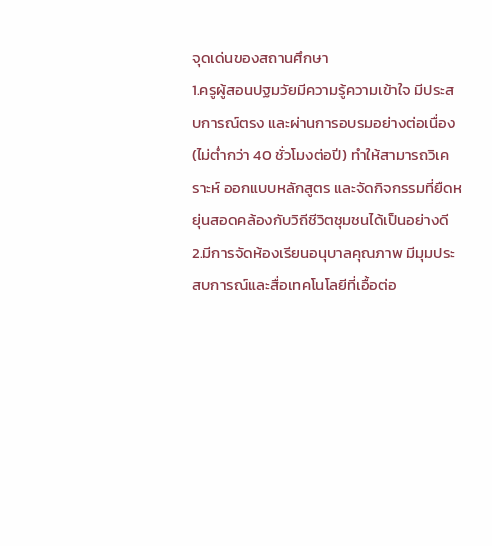จุดเด่นของสถานศึกษา
1.ครูผู้สอนปฐมวัยมีความรู้ความเข้าใจ มีประสบการณ์ตรง และผ่านการอบรมอย่างต่อเนื่อง (ไม่ต่ำกว่า 40 ชั่วโมงต่อปี) ทำให้สามารถวิเคราะห์ ออกแบบหลักสูตร และจัดกิจกรรมที่ยืดหยุ่นสอดคล้องกับวิถีชีวิตชุมชนได้เป็นอย่างดี
2.มีการจัดห้องเรียนอนุบาลคุณภาพ มีมุมประสบการณ์และสื่อเทคโนโลยีที่เอื้อต่อ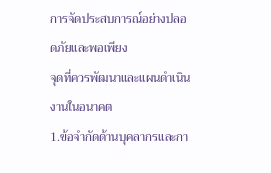การจัดประสบการณ์อย่างปลอดภัยและพอเพียง
จุดที่ควรพัฒนาและแผนดำเนินงานในอนาคต
1.ข้อจำกัดด้านบุคลากรและกา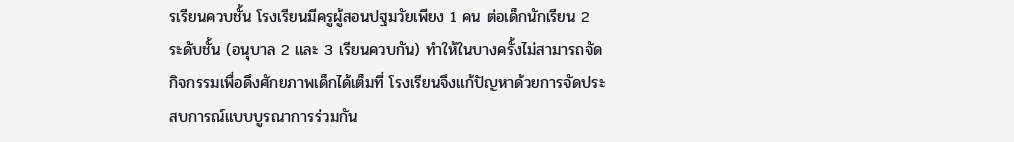รเรียนควบชั้น โรงเรียนมีครูผู้สอนปฐมวัยเพียง 1 คน ต่อเด็กนักเรียน 2 ระดับชั้น (อนุบาล 2 และ 3 เรียนควบกัน) ทำให้ในบางครั้งไม่สามารถจัดกิจกรรมเพื่อดึงศักยภาพเด็กได้เต็มที่ โรงเรียนจึงแก้ปัญหาด้วยการจัดประสบการณ์แบบบูรณาการร่วมกัน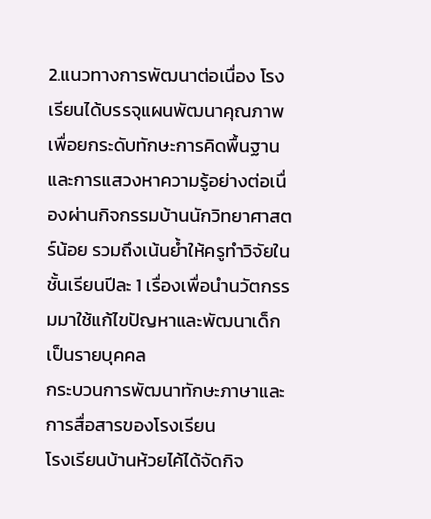2.แนวทางการพัฒนาต่อเนื่อง โรงเรียนได้บรรจุแผนพัฒนาคุณภาพเพื่อยกระดับทักษะการคิดพื้นฐานและการแสวงหาความรู้อย่างต่อเนื่องผ่านกิจกรรมบ้านนักวิทยาศาสตร์น้อย รวมถึงเน้นย้ำให้ครูทำวิจัยในชั้นเรียนปีละ 1 เรื่องเพื่อนำนวัตกรรมมาใช้แก้ไขปัญหาและพัฒนาเด็กเป็นรายบุคคล
กระบวนการพัฒนาทักษะภาษาและการสื่อสารของโรงเรียน
โรงเรียนบ้านห้วยไค้ได้จัดกิจ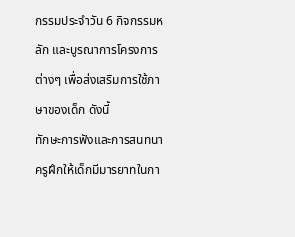กรรมประจำวัน 6 กิจกรรมหลัก และบูรณาการโครงการต่างๆ เพื่อส่งเสริมการใช้ภาษาของเด็ก ดังนี้
ทักษะการฟังและการสนทนา ครูฝึกให้เด็กมีมารยาทในกา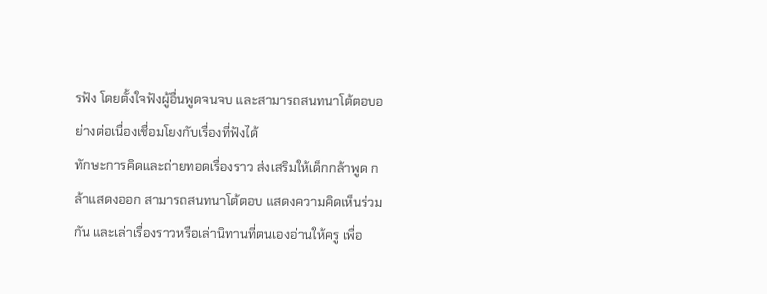รฟัง โดยตั้งใจฟังผู้อื่นพูดจนจบ และสามารถสนทนาโต้ตอบอย่างต่อเนื่องเชื่อมโยงกับเรื่องที่ฟังได้
ทักษะการคิดและถ่ายทอดเรื่องราว ส่งเสริมให้เด็กกล้าพูด กล้าแสดงออก สามารถสนทนาโต้ตอบ แสดงความคิดเห็นร่วมกัน และเล่าเรื่องราวหรือเล่านิทานที่ตนเองอ่านให้ครู เพื่อ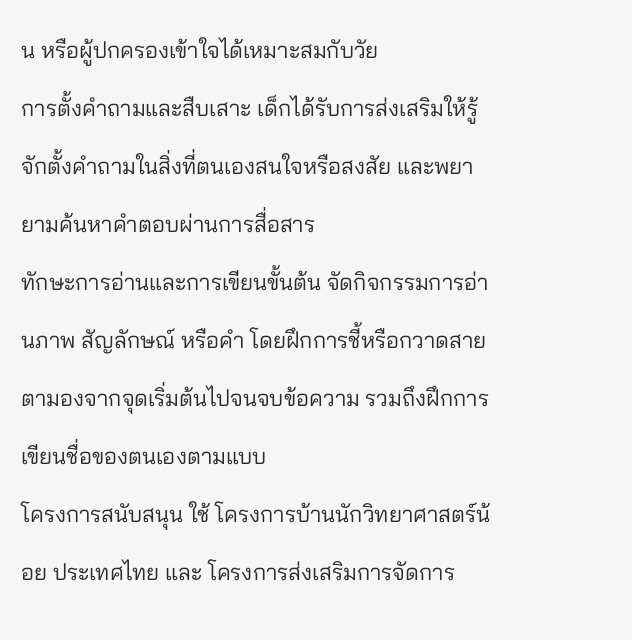น หรือผู้ปกครองเข้าใจได้เหมาะสมกับวัย
การตั้งคำถามและสืบเสาะ เด็กได้รับการส่งเสริมให้รู้จักตั้งคำถามในสิ่งที่ตนเองสนใจหรือสงสัย และพยายามค้นหาคำตอบผ่านการสื่อสาร
ทักษะการอ่านและการเขียนขั้นต้น จัดกิจกรรมการอ่านภาพ สัญลักษณ์ หรือคำ โดยฝึกการชี้หรือกวาดสายตามองจากจุดเริ่มต้นไปจนจบข้อความ รวมถึงฝึกการเขียนชื่อของตนเองตามแบบ
โครงการสนับสนุน ใช้ โครงการบ้านนักวิทยาศาสตร์น้อย ประเทศไทย และ โครงการส่งเสริมการจัดการ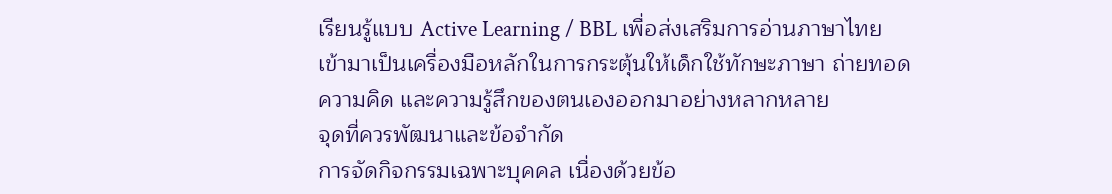เรียนรู้แบบ Active Learning / BBL เพื่อส่งเสริมการอ่านภาษาไทย เข้ามาเป็นเครื่องมือหลักในการกระตุ้นให้เด็กใช้ทักษะภาษา ถ่ายทอดความคิด และความรู้สึกของตนเองออกมาอย่างหลากหลาย
จุดที่ควรพัฒนาและข้อจำกัด
การจัดกิจกรรมเฉพาะบุคคล เนื่องด้วยข้อ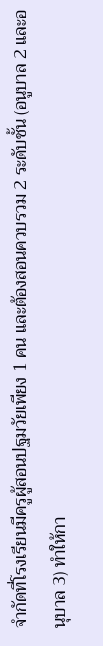จำกัดที่โรงเรียนมีครูผู้สอนปฐมวัยเพียง 1 คน และต้องสอนควบรวม 2 ระดับชั้น (อนูบาล 2 และอนุบาล 3) ทำให้กา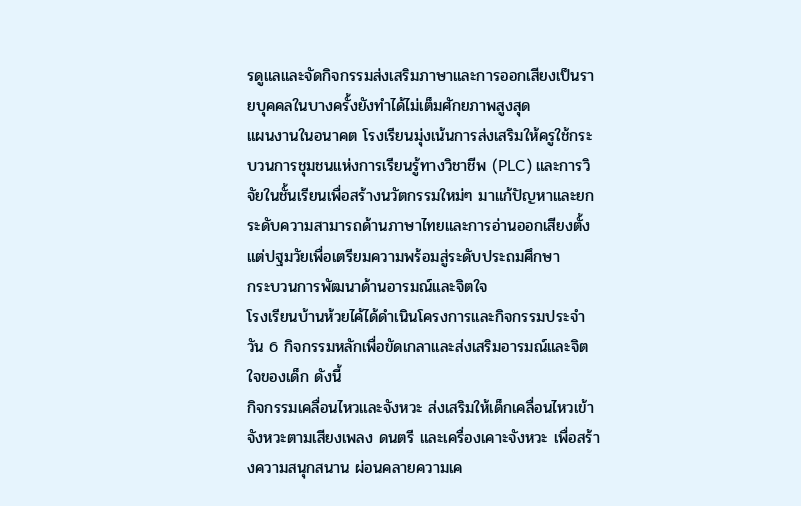รดูแลและจัดกิจกรรมส่งเสริมภาษาและการออกเสียงเป็นรายบุคคลในบางครั้งยังทำได้ไม่เต็มศักยภาพสูงสุด
แผนงานในอนาคต โรงเรียนมุ่งเน้นการส่งเสริมให้ครูใช้กระบวนการชุมชนแห่งการเรียนรู้ทางวิชาชีพ (PLC) และการวิจัยในชั้นเรียนเพื่อสร้างนวัตกรรมใหม่ๆ มาแก้ปัญหาและยกระดับความสามารถด้านภาษาไทยและการอ่านออกเสียงตั้งแต่ปฐมวัยเพื่อเตรียมความพร้อมสู่ระดับประถมศึกษา
กระบวนการพัฒนาด้านอารมณ์และจิตใจ
โรงเรียนบ้านห้วยไค้ได้ดำเนินโครงการและกิจกรรมประจำวัน 6 กิจกรรมหลักเพื่อขัดเกลาและส่งเสริมอารมณ์และจิตใจของเด็ก ดังนี้
กิจกรรมเคลื่อนไหวและจังหวะ ส่งเสริมให้เด็กเคลื่อนไหวเข้าจังหวะตามเสียงเพลง ดนตรี และเครื่องเคาะจังหวะ เพื่อสร้างความสนุกสนาน ผ่อนคลายความเค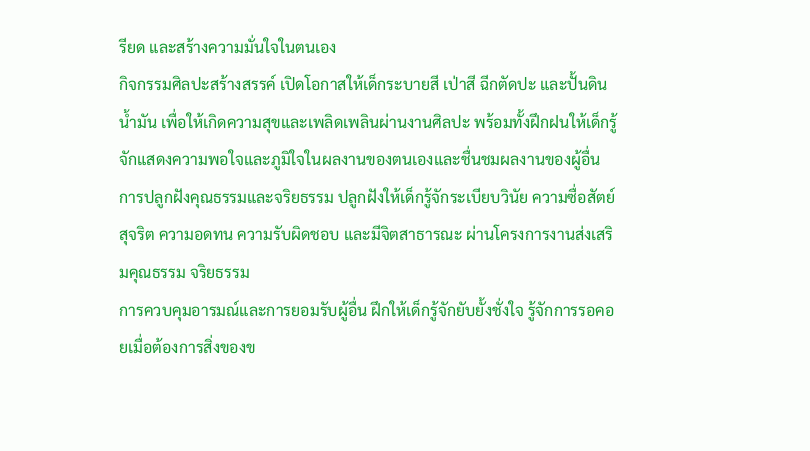รียด และสร้างความมั่นใจในตนเอง
กิจกรรมศิลปะสร้างสรรค์ เปิดโอกาสให้เด็กระบายสี เป่าสี ฉีกตัดปะ และปั้นดินน้ำมัน เพื่อให้เกิดความสุขและเพลิดเพลินผ่านงานศิลปะ พร้อมทั้งฝึกฝนให้เด็กรู้จักแสดงความพอใจและภูมิใจในผลงานของตนเองและชื่นชมผลงานของผู้อื่น
การปลูกฝังคุณธรรมและจริยธรรม ปลูกฝังให้เด็กรู้จักระเบียบวินัย ความซื่อสัตย์สุจริต ความอดทน ความรับผิดชอบ และมีจิตสาธารณะ ผ่านโครงการงานส่งเสริมคุณธรรม จริยธรรม
การควบคุมอารมณ์และการยอมรับผู้อื่น ฝึกให้เด็กรู้จักยับยั้งชั่งใจ รู้จักการรอคอยเมื่อต้องการสิ่งของข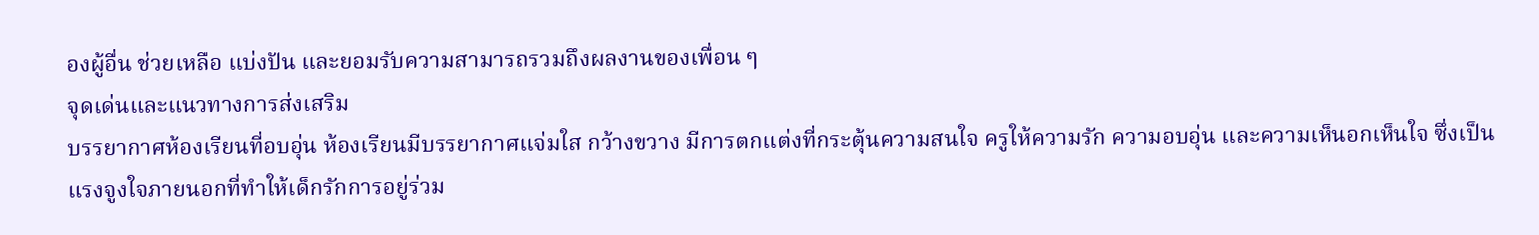องผู้อื่น ช่วยเหลือ แบ่งปัน และยอมรับความสามารถรวมถึงผลงานของเพื่อน ๆ
จุดเด่นและแนวทางการส่งเสริม
บรรยากาศห้องเรียนที่อบอุ่น ห้องเรียนมีบรรยากาศแจ่มใส กว้างขวาง มีการตกแต่งที่กระตุ้นความสนใจ ครูให้ความรัก ความอบอุ่น และความเห็นอกเห็นใจ ซึ่งเป็นแรงจูงใจภายนอกที่ทำให้เด็กรักการอยู่ร่วม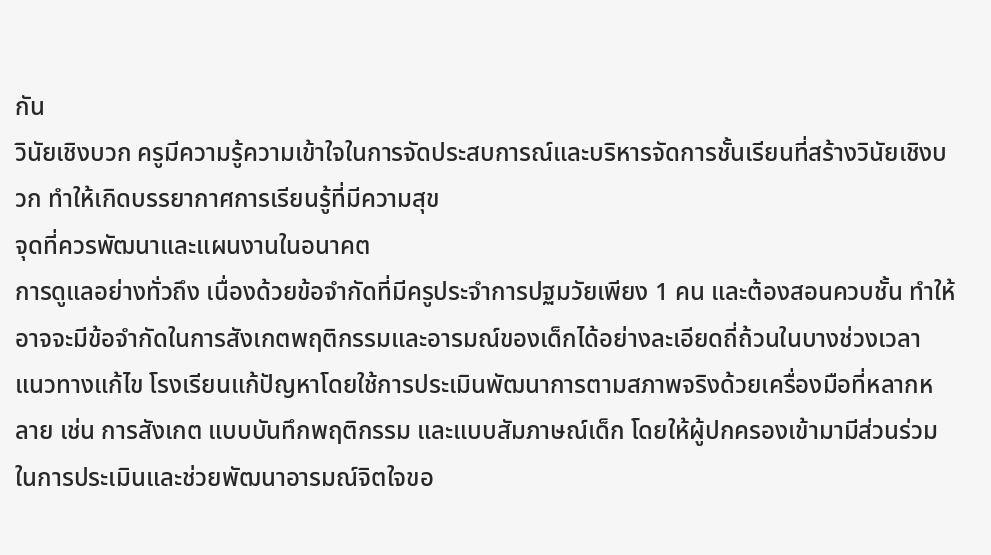กัน
วินัยเชิงบวก ครูมีความรู้ความเข้าใจในการจัดประสบการณ์และบริหารจัดการชั้นเรียนที่สร้างวินัยเชิงบวก ทำให้เกิดบรรยากาศการเรียนรู้ที่มีความสุข
จุดที่ควรพัฒนาและแผนงานในอนาคต
การดูแลอย่างทั่วถึง เนื่องด้วยข้อจำกัดที่มีครูประจำการปฐมวัยเพียง 1 คน และต้องสอนควบชั้น ทำให้อาจจะมีข้อจำกัดในการสังเกตพฤติกรรมและอารมณ์ของเด็กได้อย่างละเอียดถี่ถ้วนในบางช่วงเวลา
แนวทางแก้ไข โรงเรียนแก้ปัญหาโดยใช้การประเมินพัฒนาการตามสภาพจริงด้วยเครื่องมือที่หลากหลาย เช่น การสังเกต แบบบันทึกพฤติกรรม และแบบสัมภาษณ์เด็ก โดยให้ผู้ปกครองเข้ามามีส่วนร่วมในการประเมินและช่วยพัฒนาอารมณ์จิตใจขอ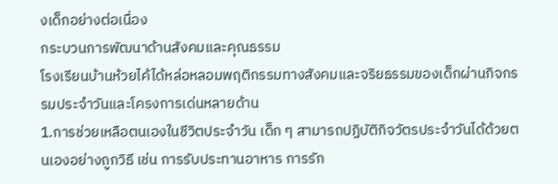งเด็กอย่างต่อเนื่อง
กระบวนการพัฒนาด้านสังคมและคุณธรรม
โรงเรียนบ้านห้วยไค้ได้หล่อหลอมพฤติกรรมทางสังคมและจริยธรรมของเด็กผ่านกิจกรรมประจำวันและโครงการเด่นหลายด้าน
1.การช่วยเหลือตนเองในชีวิตประจำวัน เด็ก ๆ สามารถปฏิบัติกิจวัตรประจำวันได้ด้วยตนเองอย่างถูกวิธี เช่น การรับประทานอาหาร การรัก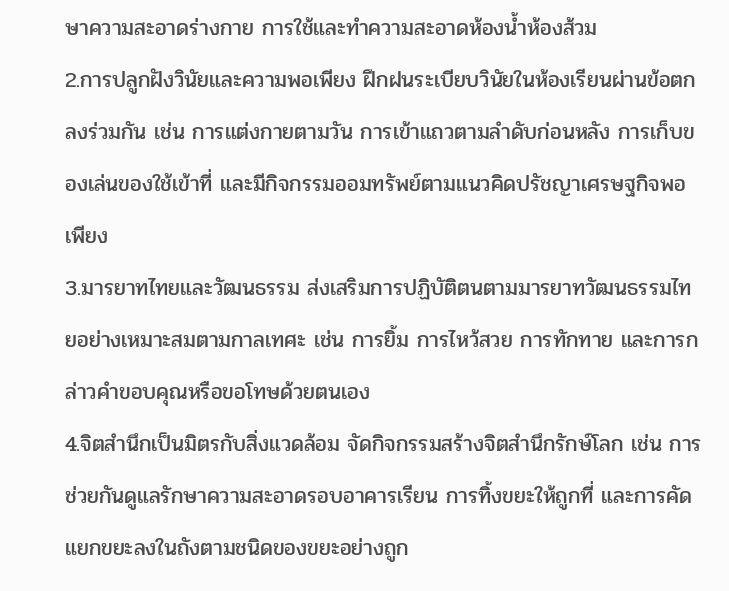ษาความสะอาดร่างกาย การใช้และทำความสะอาดห้องน้ำห้องส้วม
2.การปลูกฝังวินัยและความพอเพียง ฝึกฝนระเบียบวินัยในห้องเรียนผ่านข้อตกลงร่วมกัน เช่น การแต่งกายตามวัน การเข้าแถวตามลำดับก่อนหลัง การเก็บของเล่นของใช้เข้าที่ และมีกิจกรรมออมทรัพย์ตามแนวคิดปรัชญาเศรษฐกิจพอเพียง
3.มารยาทไทยและวัฒนธรรม ส่งเสริมการปฏิบัติตนตามมารยาทวัฒนธรรมไทยอย่างเหมาะสมตามกาลเทศะ เช่น การยิ้ม การไหว้สวย การทักทาย และการกล่าวคำขอบคุณหรือขอโทษด้วยตนเอง
4.จิตสำนึกเป็นมิตรกับสิ่งแวดล้อม จัดกิจกรรมสร้างจิตสำนึกรักษ์โลก เช่น การช่วยกันดูแลรักษาความสะอาดรอบอาคารเรียน การทิ้งขยะให้ถูกที่ และการคัดแยกขยะลงในถังตามชนิดของขยะอย่างถูก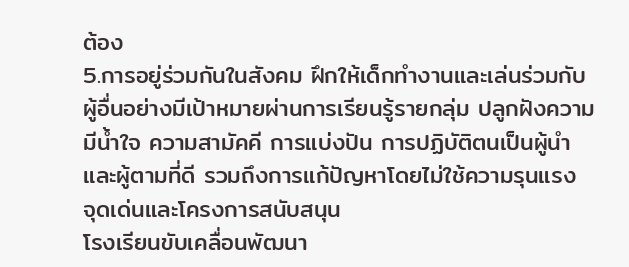ต้อง
5.การอยู่ร่วมกันในสังคม ฝึกให้เด็กทำงานและเล่นร่วมกับผู้อื่นอย่างมีเป้าหมายผ่านการเรียนรู้รายกลุ่ม ปลูกฝังความมีน้ำใจ ความสามัคคี การแบ่งปัน การปฏิบัติตนเป็นผู้นำและผู้ตามที่ดี รวมถึงการแก้ปัญหาโดยไม่ใช้ความรุนแรง
จุดเด่นและโครงการสนับสนุน
โรงเรียนขับเคลื่อนพัฒนา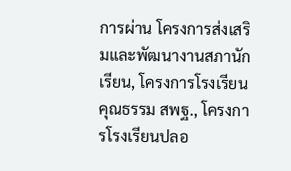การผ่าน โครงการส่งเสริมและพัฒนางานสภานักเรียน, โครงการโรงเรียนคุณธรรม สพฐ., โครงการโรงเรียนปลอ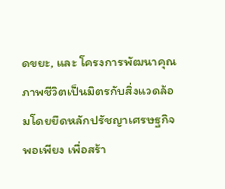ดขยะ, และ โครงการพัฒนาคุณภาพชีวิตเป็นมิตรกับสิ่งแวดล้อมโดยยึดหลักปรัชญาเศรษฐกิจพอเพียง เพื่อสร้า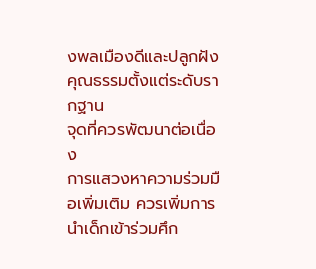งพลเมืองดีและปลูกฝังคุณธรรมตั้งแต่ระดับรากฐาน
จุดที่ควรพัฒนาต่อเนื่อง
การแสวงหาความร่วมมือเพิ่มเติม ควรเพิ่มการนำเด็กเข้าร่วมศึก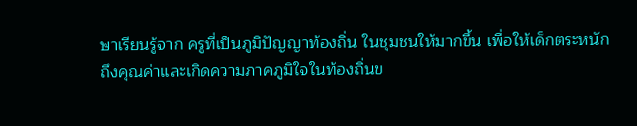ษาเรียนรู้จาก ครูที่เป็นภูมิปัญญาท้องถิ่น ในชุมชนให้มากขึ้น เพื่อให้เด็กตระหนักถึงคุณค่าและเกิดความภาคภูมิใจในท้องถิ่นข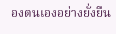องตนเองอย่างยั่งยืน